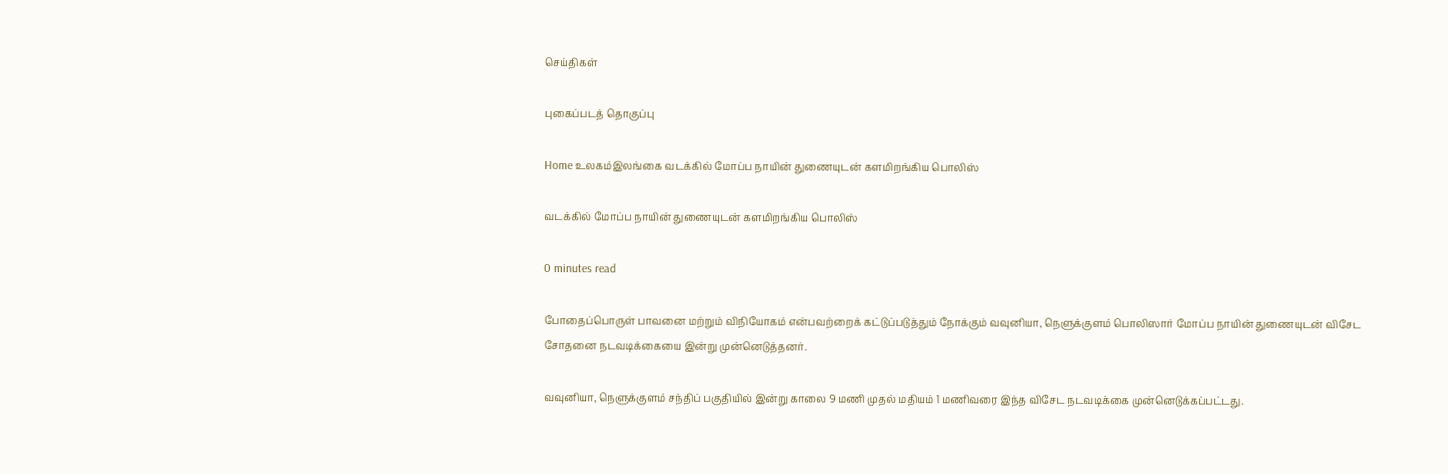செய்திகள்

புகைப்படத் தொகுப்பு

Home உலகம்இலங்கை வடக்கில் மோப்ப நாயின் துணையுடன் களமிறங்கிய பொலிஸ்

வடக்கில் மோப்ப நாயின் துணையுடன் களமிறங்கிய பொலிஸ்

0 minutes read

போதைப்பொருள் பாவனை மற்றும் விநியோகம் என்பவற்றைக் கட்டுப்படுத்தும் நோக்கும் வவுனியா, நெளுக்குளம் பொலிஸார் மோப்ப நாயின் துணையுடன் விசேட சோதனை நடவடிக்கையை இன்று முன்னெடுத்தனர்.

வவுனியா, நெளுக்குளம் சந்திப் பகுதியில் இன்று காலை 9 மணி முதல் மதியம் 1 மணிவரை இந்த விசேட நடவடிக்கை முன்னெடுக்கப்பட்டது.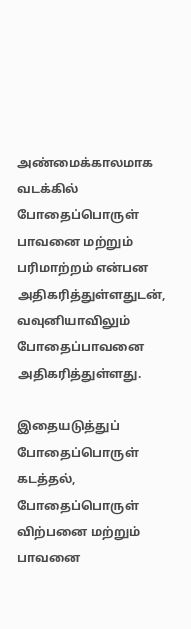அண்மைக்காலமாக வடக்கில் போதைப்பொருள் பாவனை மற்றும் பரிமாற்றம் என்பன அதிகரித்துள்ளதுடன், வவுனியாவிலும் போதைப்பாவனை அதிகரித்துள்ளது.

இதையடுத்துப் போதைப்பொருள் கடத்தல், போதைப்பொருள் விற்பனை மற்றும் பாவனை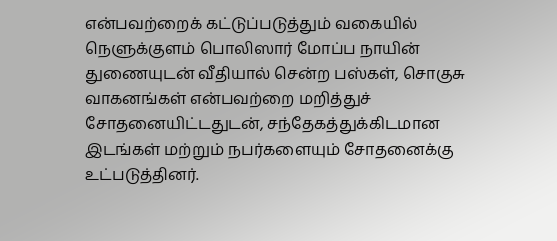என்பவற்றைக் கட்டுப்படுத்தும் வகையில் நெளுக்குளம் பொலிஸார் மோப்ப நாயின் துணையுடன் வீதியால் சென்ற பஸ்கள், சொகுசு வாகனங்கள் என்பவற்றை மறித்துச் சோதனையிட்டதுடன், சந்தேகத்துக்கிடமான இடங்கள் மற்றும் நபர்களையும் சோதனைக்கு உட்படுத்தினர்.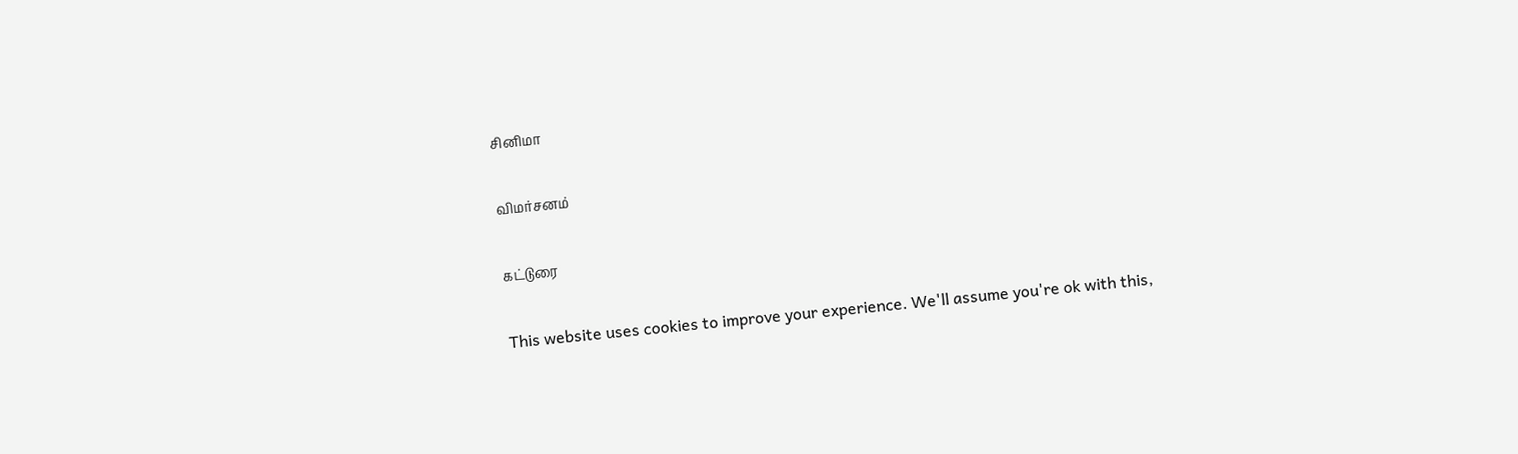சினிமா

விமர்சனம்

கட்டுரை

This website uses cookies to improve your experience. We'll assume you're ok with this,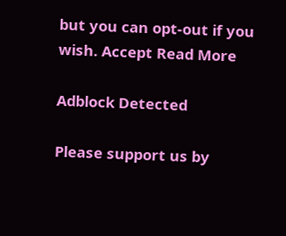but you can opt-out if you wish. Accept Read More

Adblock Detected

Please support us by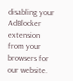disabling your AdBlocker extension from your browsers for our website.